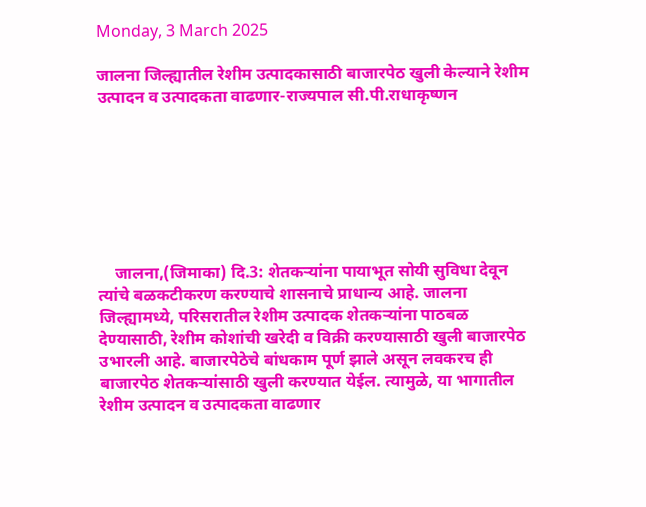Monday, 3 March 2025

जालना जिल्ह्यातील रेशीम उत्पादकासाठी बाजारपेठ खुली केल्याने रेशीम उत्पादन व उत्पादकता वाढणार-राज्यपाल सी.पी.राधाकृष्णन







    जालना,(जिमाका) दि.3: शेतकऱ्यांना पायाभूत सोयी सुविधा देवून त्यांचे बळकटीकरण करण्याचे शासनाचे प्राधान्य आहे. जालना जिल्ह्यामध्ये, परिसरातील रेशीम उत्पादक शेतकऱ्यांना पाठबळ देण्यासाठी, रेशीम कोशांची खरेदी व विक्री करण्यासाठी खुली बाजारपेठ उभारली आहे. बाजारपेठेचे बांधकाम पूर्ण झाले असून लवकरच ही बाजारपेठ शेतकऱ्यांसाठी खुली करण्यात येईल. त्यामुळे, या भागातील रेशीम उत्पादन व उत्पादकता वाढणार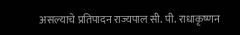असल्याचे प्रतिपादन राज्यपाल सी. पी. राधाकृष्णन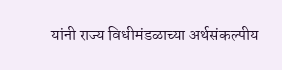यांनी राज्य विधीमंडळाच्या अर्थसंकल्पीय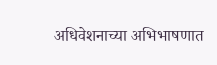अधिवेशनाच्या अभिभाषणात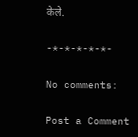केले.

-*-*-*-*-*-

No comments:

Post a Comment